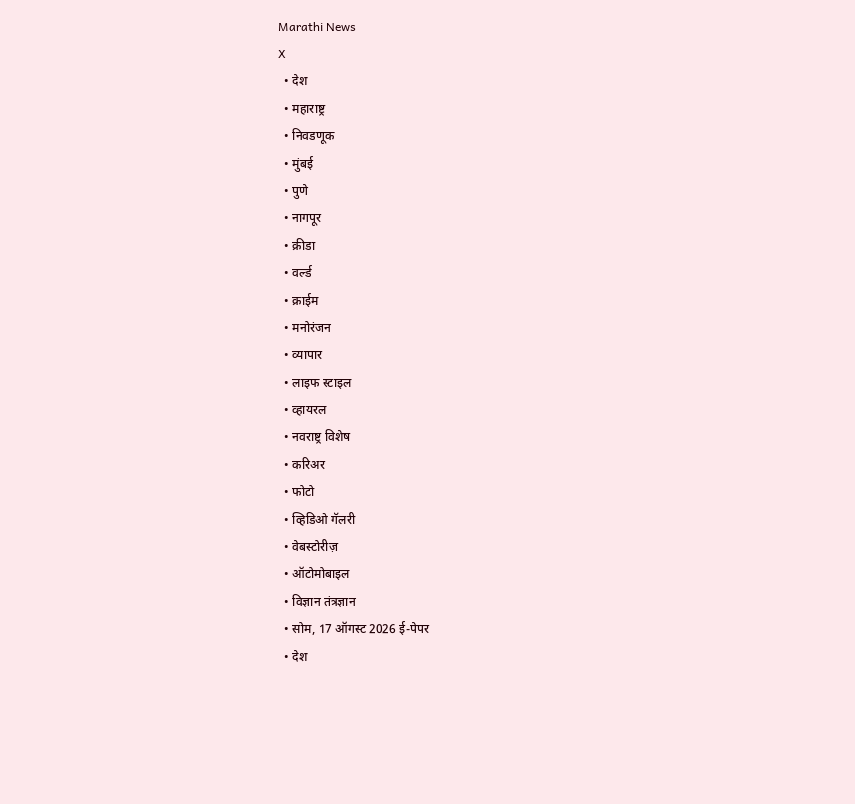Marathi News
X
  • देश
  • महाराष्ट्र
  • निवडणूक
  • मुंबई
  • पुणे
  • नागपूर
  • क्रीडा
  • वर्ल्ड
  • क्राईम
  • मनोरंजन
  • व्यापार
  • लाइफ स्टाइल
  • व्हायरल
  • नवराष्ट्र विशेष
  • करिअर
  • फोटो
  • व्हिडिओ गॅलरी
  • वेबस्टोरीज़
  • ऑटोमोबाइल
  • विज्ञान तंत्रज्ञान
  • सोम, 17 ऑगस्ट 2026 ई-पेपर
  • देश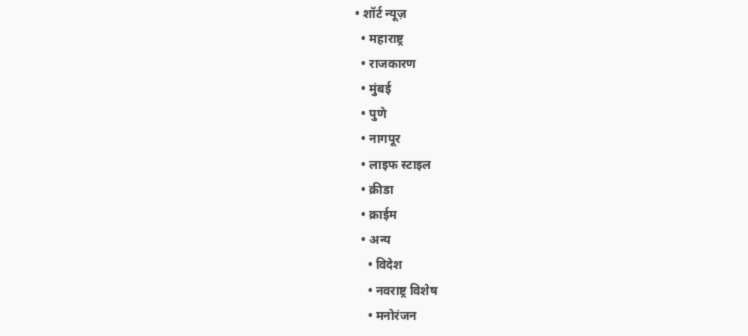• शॉर्ट न्यूज़
  • महाराष्ट्र
  • राजकारण
  • मुंबई
  • पुणे
  • नागपूर
  • लाइफ स्टाइल
  • क्रीडा
  • क्राईम
  • अन्य
    • विदेश
    • नवराष्ट्र विशेष
    • मनोरंजन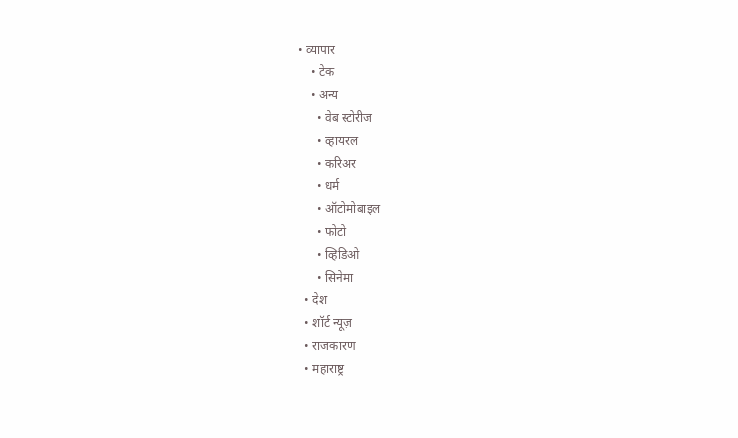• व्यापार
    • टेक
    • अन्य
      • वेब स्टोरीज
      • व्हायरल
      • करिअर
      • धर्म
      • ऑटोमोबाइल
      • फोटो
      • व्हिडिओ
      • सिनेमा
  • देश
  • शॉर्ट न्यूज़
  • राजकारण
  • महाराष्ट्र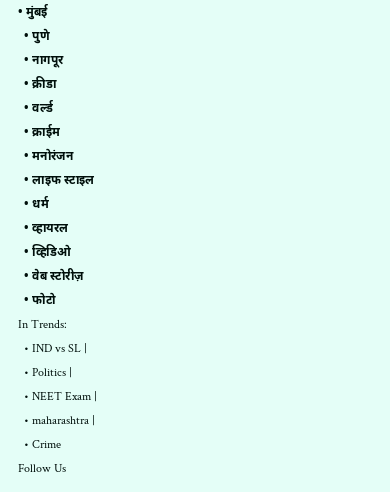• मुंबई
  • पुणे
  • नागपूर
  • क्रीडा
  • वर्ल्ड
  • क्राईम
  • मनोरंजन
  • लाइफ स्टाइल
  • धर्म
  • व्हायरल
  • व्हिडिओ
  • वेब स्टोरीज़
  • फोटो
In Trends:
  • IND vs SL |
  • Politics |
  • NEET Exam |
  • maharashtra |
  • Crime
Follow Us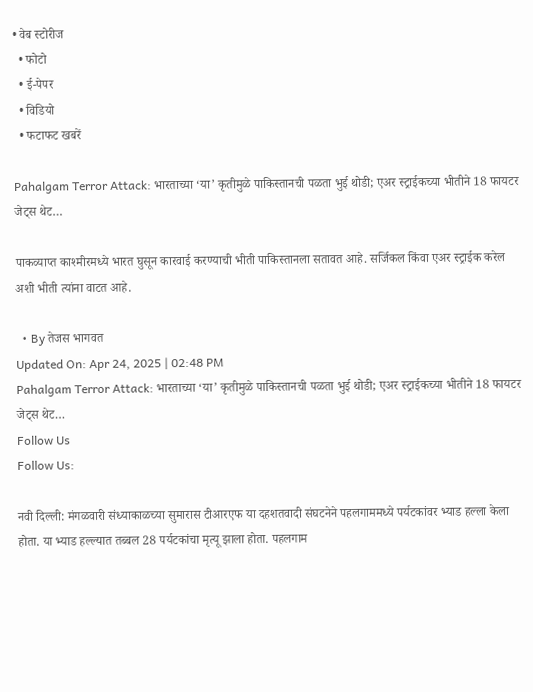• वेब स्टोरीज
  • फोटो
  • ई-पेपर
  • विडियो
  • फटाफट खबरें

Pahalgam Terror Attack: भारताच्या ‘या’ कृतीमुळे पाकिस्तानची पळता भुई थोडी; एअर स्ट्राईकच्या भीतीने 18 फायटर जेट्स थेट…

पाकव्याप्त काश्मीरमध्ये भारत घुसून कारवाई करण्याची भीती पाकिस्तानला सतावत आहे. सर्जिकल किंवा एअर स्ट्राईक करेल अशी भीती त्यांना वाटत आहे.

  • By तेजस भागवत
Updated On: Apr 24, 2025 | 02:48 PM
Pahalgam Terror Attack: भारताच्या ‘या’ कृतीमुळे पाकिस्तानची पळता भुई थोडी; एअर स्ट्राईकच्या भीतीने 18 फायटर जेट्स थेट…
Follow Us
Follow Us:

नवी दिल्ली: मंगळवारी संध्याकाळच्या सुमारास टीआरएफ या दहशतवादी संघटनेने पहलगाममध्ये पर्यटकांवर भ्याड हल्ला केला होता. या भ्याड हल्ल्यात तब्बल 28 पर्यटकांचा मृत्यू झाला होता. पहलगाम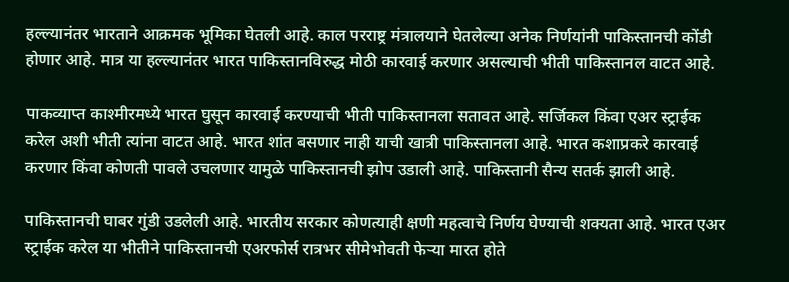हल्ल्यानंतर भारताने आक्रमक भूमिका घेतली आहे. काल परराष्ट्र मंत्रालयाने घेतलेल्या अनेक निर्णयांनी पाकिस्तानची कोंडी होणार आहे. मात्र या हल्ल्यानंतर भारत पाकिस्तानविरुद्ध मोठी कारवाई करणार असल्याची भीती पाकिस्तानल वाटत आहे.

पाकव्याप्त काश्मीरमध्ये भारत घुसून कारवाई करण्याची भीती पाकिस्तानला सतावत आहे. सर्जिकल किंवा एअर स्ट्राईक करेल अशी भीती त्यांना वाटत आहे. भारत शांत बसणार नाही याची खात्री पाकिस्तानला आहे. भारत कशाप्रकरे कारवाई करणार किंवा कोणती पावले उचलणार यामुळे पाकिस्तानची झोप उडाली आहे. पाकिस्तानी सैन्य सतर्क झाली आहे.

पाकिस्तानची घाबर गुंडी उडलेली आहे. भारतीय सरकार कोणत्याही क्षणी महत्वाचे निर्णय घेण्याची शक्यता आहे. भारत एअर स्ट्राईक करेल या भीतीने पाकिस्तानची एअरफोर्स रात्रभर सीमेभोवती फेऱ्या मारत होते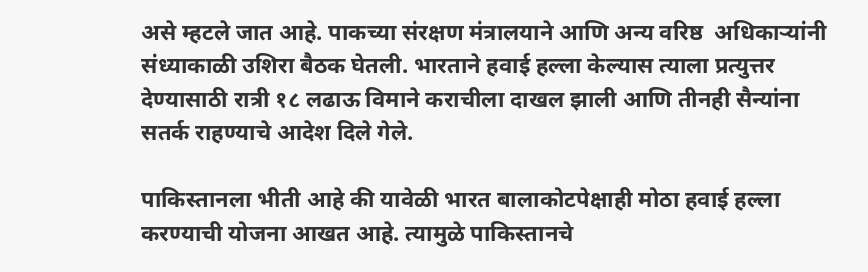असे म्हटले जात आहे. पाकच्या संरक्षण मंत्रालयाने आणि अन्य वरिष्ठ  अधिकाऱ्यांनी संध्याकाळी उशिरा बैठक घेतली. भारताने हवाई हल्ला केल्यास त्याला प्रत्युत्तर देण्यासाठी रात्री १८ लढाऊ विमाने कराचीला दाखल झाली आणि तीनही सैन्यांना सतर्क राहण्याचे आदेश दिले गेले.

पाकिस्तानला भीती आहे की यावेळी भारत बालाकोटपेक्षाही मोठा हवाई हल्ला करण्याची योजना आखत आहे. त्यामुळे पाकिस्तानचे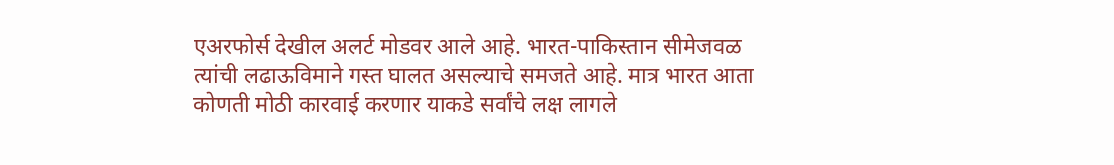एअरफोर्स देखील अलर्ट मोडवर आले आहे. भारत-पाकिस्तान सीमेजवळ त्यांची लढाऊविमाने गस्त घालत असल्याचे समजते आहे. मात्र भारत आता कोणती मोठी कारवाई करणार याकडे सर्वांचे लक्ष लागले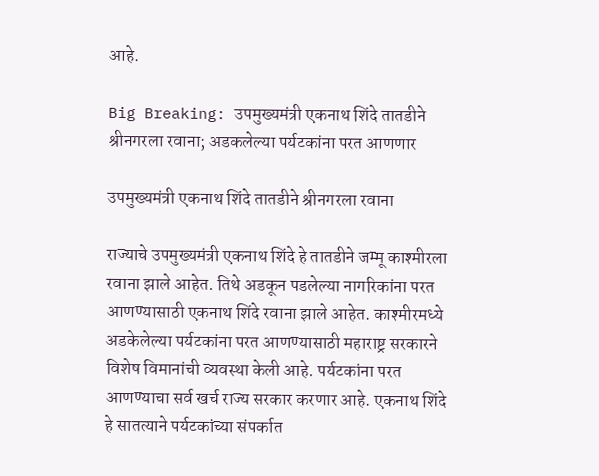आहे.

Big Breaking: उपमुख्यमंत्री एकनाथ शिंदे तातडीने श्रीनगरला रवाना; अडकलेल्या पर्यटकांना परत आणणार

उपमुख्यमंत्री एकनाथ शिंदे तातडीने श्रीनगरला रवाना

राज्याचे उपमुख्यमंत्री एकनाथ शिंदे हे तातडीने जम्मू काश्मीरला रवाना झाले आहेत. तिथे अडकून पडलेल्या नागरिकांना परत आणण्यासाठी एकनाथ शिंदे रवाना झाले आहेत. काश्मीरमध्ये अडकेलेल्या पर्यटकांना परत आणण्यासाठी महाराष्ट्र सरकारने विशेष विमानांची व्यवस्था केली आहे. पर्यटकांना परत आणण्याचा सर्व खर्च राज्य सरकार करणार आहे. एकनाथ शिंदे हे सातत्याने पर्यटकांच्या संपर्कात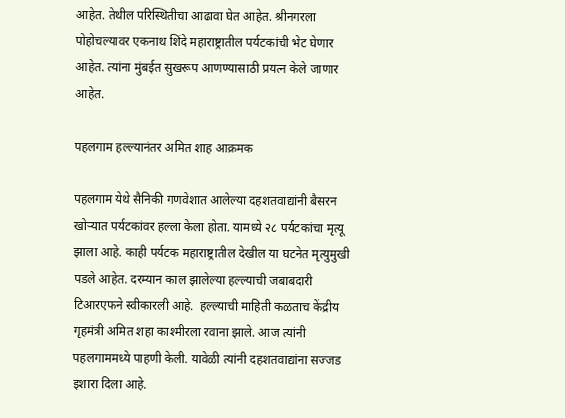आहेत. तेथील परिस्थितीचा आढावा घेत आहेत. श्रीनगरला पोहोचल्यावर एकनाथ शिंदे महाराष्ट्रातील पर्यटकांची भेट घेणार आहेत. त्यांना मुंबईत सुखरूप आणण्यासाठी प्रयत्न केले जाणार आहेत.

पहलगाम हल्ल्यानंतर अमित शाह आक्रमक

पहलगाम येथे सैनिकी गणवेशात आलेल्या दहशतवाद्यांनी बैसरन खोऱ्यात पर्यटकांवर हल्ला केला होता. यामध्ये २८ पर्यटकांचा मृत्यू झाला आहे. काही पर्यटक महाराष्ट्रातील देखील या घटनेत मृत्युमुखी पडले आहेत. दरम्यान काल झालेल्या हल्ल्याची जबाबदारी टिआरएफने स्वीकारली आहे.  हल्ल्याची माहिती कळताच केंद्रीय गृहमंत्री अमित शहा काश्मीरला रवाना झाले. आज त्यांनी पहलगाममध्ये पाहणी केली. यावेळी त्यांनी दहशतवाद्यांना सज्जड इशारा दिला आहे.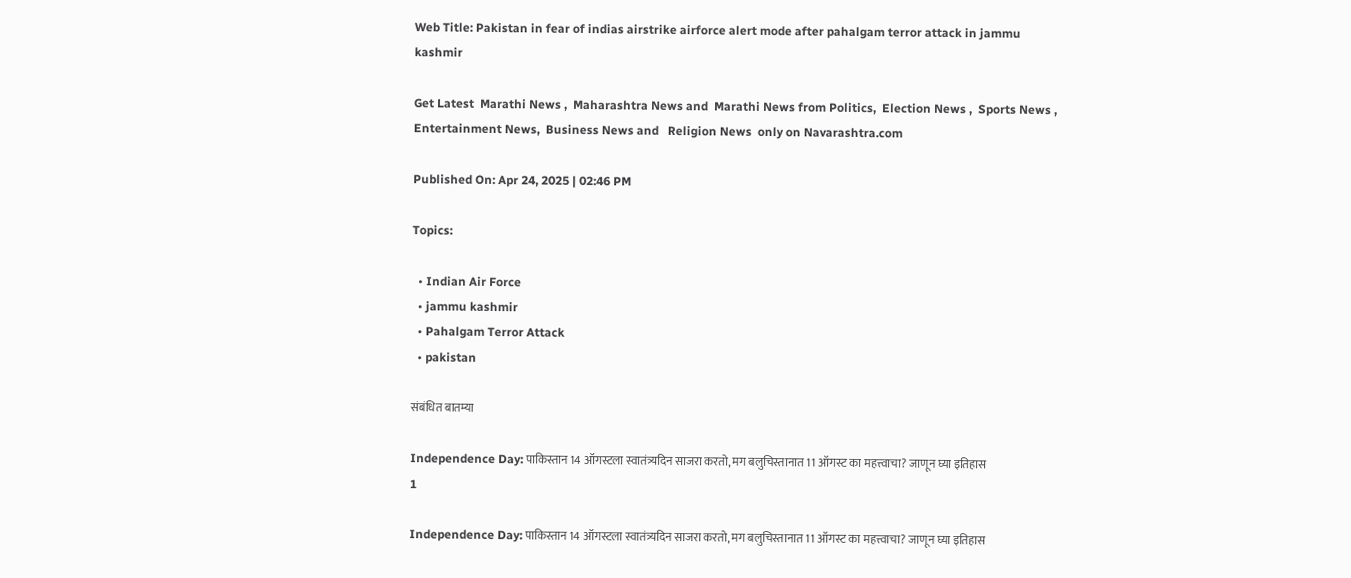Web Title: Pakistan in fear of indias airstrike airforce alert mode after pahalgam terror attack in jammu kashmir

Get Latest  Marathi News ,  Maharashtra News and  Marathi News from Politics,  Election News ,  Sports News ,  Entertainment News,  Business News and   Religion News  only on Navarashtra.com

Published On: Apr 24, 2025 | 02:46 PM

Topics:

  • Indian Air Force
  • jammu kashmir
  • Pahalgam Terror Attack
  • pakistan

संबंधित बातम्या

Independence Day: पाकिस्तान 14 ऑगस्टला स्वातंत्र्यदिन साजरा करतो, मग बलुचिस्तानात 11 ऑगस्ट का महत्त्वाचा? जाणून घ्या इतिहास
1

Independence Day: पाकिस्तान 14 ऑगस्टला स्वातंत्र्यदिन साजरा करतो, मग बलुचिस्तानात 11 ऑगस्ट का महत्त्वाचा? जाणून घ्या इतिहास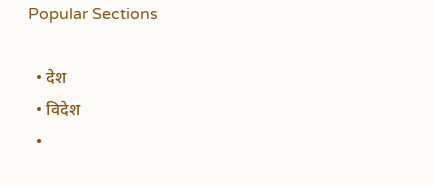Popular Sections

  • देश
  • विदेश
  •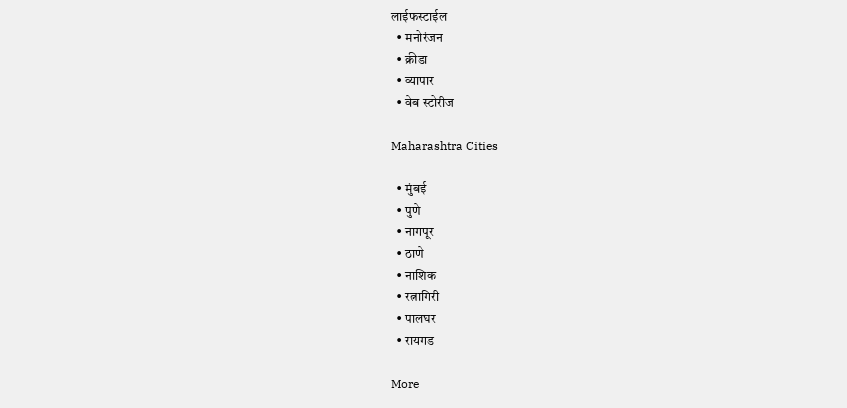लाईफस्टाईल
  • मनोरंजन
  • क्रीडा
  • व्यापार
  • वेब स्टोरीज

Maharashtra Cities

  • मुंबई
  • पुणे
  • नागपूर
  • ठाणे
  • नाशिक
  • रत्नागिरी
  • पालघर
  • रायगड

More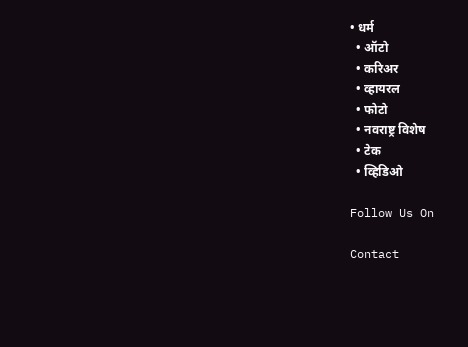• धर्म
  • ऑटो
  • करिअर
  • व्हायरल
  • फोटो
  • नवराष्ट्र विशेष
  • टेक
  • व्हिडिओ

Follow Us On

Contact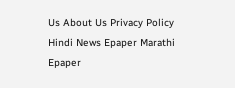Us About Us Privacy Policy
Hindi News Epaper Marathi Epaper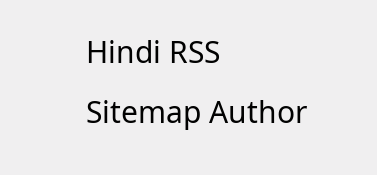Hindi RSS Sitemap Author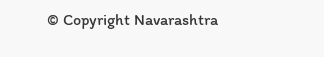© Copyright Navarashtra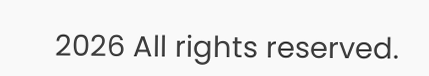2026 All rights reserved.